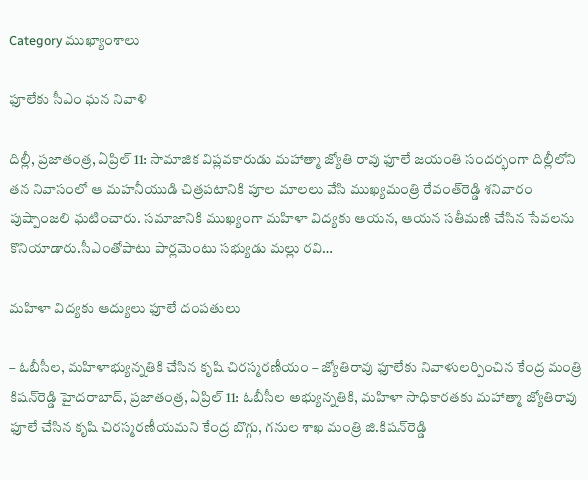Category ముఖ్యాంశాలు

ఫూలేకు సీఎం ఘన నివాళి

దిల్లీ, ప్రజాతంత్ర, ఏప్రిల్ 11: సామాజిక విప్ల‌వ‌కారుడు మహాత్మా జ్యోతి రావు ఫూలే జయంతి సందర్భంగా దిల్లీలోని తన నివాసంలో ఆ మహనీయుడి చిత్రపటానికి పూల మాలలు వేసి ముఖ్యమంత్రి రేవంత్‌రెడ్డి శ‌నివారం పుష్పాంజలి ఘటించారు. స‌మాజానికి ముఖ్యంగా మ‌హిళా విద్య‌కు ఆయ‌న, ఆయ‌న స‌తీమ‌ణి చేసిన సేవ‌ల‌ను కొనియాడారు.సీఎంతోపాటు పార్లమెంటు సభ్యుడు మల్లు రవి…

మహిళా విద్యకు ఆద్యులు ఫూలే దంపతులు

– ఓబీసీల, మహిళాభ్యున్నతికి చేసిన కృషి చిరస్మరణీయం – జ్యోతిరావు ఫూలేకు నివాళులర్పించిన కేంద్ర మంత్రి కిషన్‌రెడ్డి హైదరాబాద్, ప్రజాతంత్ర, ఏప్రిల్ 11: ఓబీసీల అభ్యున్నతికి, మహిళా సాధికారతకు మహాత్మా జ్యోతిరావు ఫూలే చేసిన కృషి చిరస్మరణీయమని కేంద్ర బొగ్గు, గనుల శాఖ మంత్రి జి.కిషన్‌రెడ్డి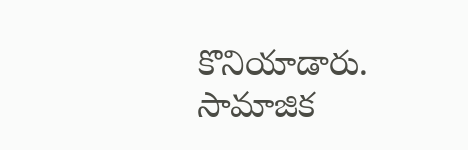కొనియాడారు. సామాజిక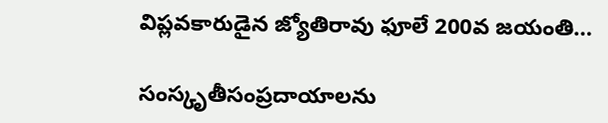విప్లవకారుడైన జ్యోతిరావు ఫూలే 200వ జయంతి…

సంస్కృతీసంప్రదాయాలను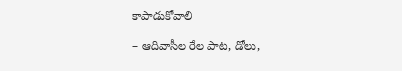కాపాడుకోవాలి

– ఆదివాసీల రేల పాట, డోలు,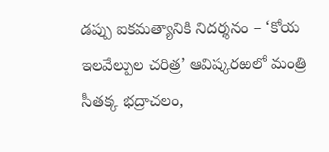డప్పు ఐకమత్యానికి నిదర్శనం – ‘కోయ ఇలవేల్పుల చరిత్ర’ ఆవిష్కరఱలో మంత్రి సీతక్క భద్రాచలం,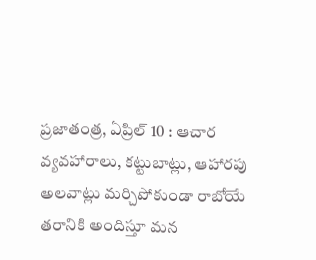ప్రజాతంత్ర, ఏప్రిల్ 10 : ఆచార వ్యవహారాలు, కట్టుబాట్లు, ఆహారపు అలవాట్లు మర్చిపోకుండా రాబోయే తరానికి అందిస్తూ మన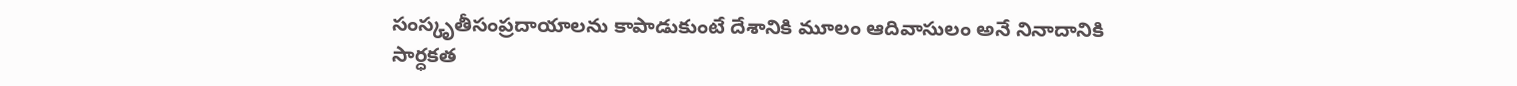సంస్కృతీసంప్రదాయాలను కాపాడుకుంటే దేశానికి మూలం ఆదివాసులం అనే నినాదానికి సార్ధకత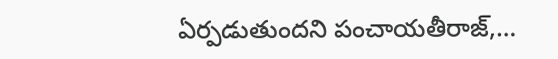ఏర్పడుతుందని పంచాయతీరాజ్,…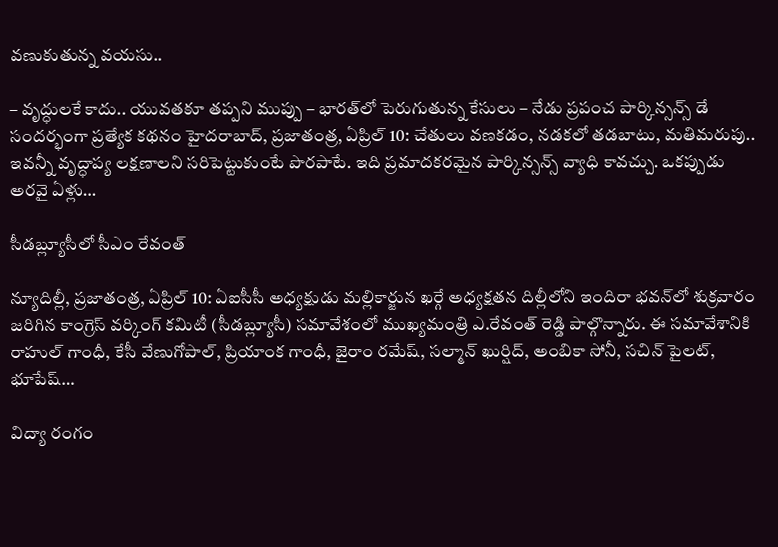వణుకుతున్న వయసు..

– వృద్ధులకే కాదు.. యువతకూ తప్పని ముప్పు – భారత్‌లో పెరుగుతున్న కేసులు – నేడు ప్రపంచ పార్కిన్సన్స్ డే సందర్భంగా ప్రత్యేక కథనం హైదరాబాద్, ప్రజాతంత్ర, ఏప్రిల్ 10: చేతులు వణకడం, నడకలో తడబాటు, మతిమరుపు.. ఇవన్నీ వృద్ధాప్య లక్షణాలని సరిపెట్టుకుంటే పొరపాటే. ఇది ప్రమాదకరమైన పార్కిన్సన్స్ వ్యాధి కావచ్చు. ఒకప్పుడు అరవై ఏళ్లు…

సీడబ్ల్యూసీలో సీఎం రేవంత్

న్యూదిల్లీ, ప్రజాతంత్ర, ఏప్రిల్ 10: ఏఐసీసీ అధ్యక్షుడు మల్లికార్జున ఖర్గే అధ్యక్షతన దిల్లీలోని ఇందిరా భవన్‌లో శుక్రవారం జరిగిన కాంగ్రెస్ వర్కింగ్ కమిటీ (సీడబ్ల్యూసీ) సమావేశంలో ముఖ్యమంత్రి ఎ.రేవంత్ రెడ్డి పాల్గొన్నారు. ఈ సమావేశానికి రాహుల్ గాంధీ, కేసీ వేణుగోపాల్, ప్రియాంక గాంధీ, జైరాం రమేష్, సల్మాన్ ఖుర్షిద్, అంబికా సోనీ, సచిన్ పైలట్, భూపేష్…

విద్యా రంగం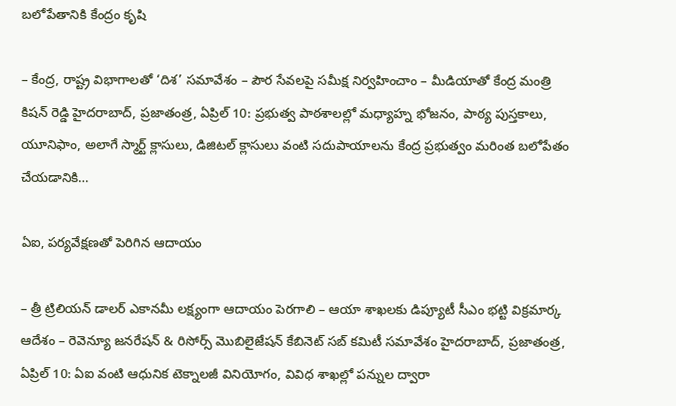బలోపేతానికి కేంద్రం కృషి

– కేంద్ర, రాష్ట్ర విభాగాలతో ‘దిశ’ సమావేశం – పౌర సేవలపై సమీక్ష నిర్వహించాం – మీడియాతో కేంద్ర మంత్రి కిషన్ రెడ్డి హైదరాబాద్, ప్రజాతంత్ర, ఏప్రిల్ 10: ప్రభుత్వ పాఠశాలల్లో మధ్యాహ్న భోజనం, పాఠ్య పుస్తకాలు, యూనిఫాం, అలాగే స్మార్ట్ క్లాసులు, డిజిటల్ క్లాసులు వంటి సదుపాయాలను కేంద్ర ప్రభుత్వం మరింత బలోపేతం చేయడానికి…

ఏఐ, పర్యవేక్షణతో పెరిగిన ఆదాయం

– త్రీ ట్రిలియన్ డాలర్ ఎకానమీ లక్ష్యంగా ఆదాయం పెర‌గాలి – ఆయా శాఖలకు డిప్యూటీ సీఎం భట్టి విక్రమార్క ఆదేశం – రెవెన్యూ జనరేషన్ & రిసోర్స్ మొబిలైజేషన్ కేబినెట్ సబ్ కమిటీ సమావేశం హైదరాబాద్, ప్రజాతంత్ర, ఏప్రిల్ 10: ఏఐ వంటి ఆధునిక టెక్నాలజీ వినియోగం, వివిధ శాఖల్లో పన్నుల ద్వారా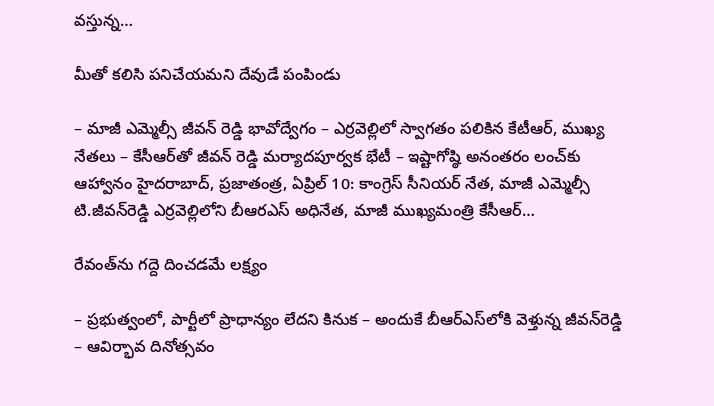వస్తున్న…

మీతో కలిసి పనిచేయమని దేవుడే పంపిండు

– మాజీ ఎమ్మెల్సీ జీవన్ రెడ్డి భావోద్వేగం – ఎర్రవెల్లిలో స్వాగతం పలికిన కేటీఆర్, ముఖ్య నేతలు – కేసీఆర్‌తో జీవన్ రెడ్డి మర్యాదపూర్వక భేటీ – ఇష్టాగోష్ఠి అనంతరం లంచ్‌కు ఆహ్వానం హైదరాబాద్, ప్రజాతంత్ర, ఏప్రిల్ 10: కాంగ్రెస్ సీనియర్ నేత, మాజీ ఎమ్మెల్సీ టి.జీవన్‌రెడ్డి ఎర్రవెల్లిలోని బీఆరఎస్ అధినేత, మాజీ ముఖ్యమంత్రి కేసీఆర్…

రేవంత్‌ను గద్దె దించడమే లక్ష్యం

– ప్ర‌భుత్వంలో, పార్టీలో ప్రాధాన్యం లేద‌ని కినుక‌ – అందుకే బీఆర్ఎస్‌లోకి వెళ్తున్న జీవన్‌రెడ్డి – ఆవిర్భావ దినోత్సవం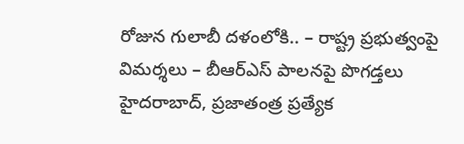రోజున గులాబీ దళంలోకి.. – రాష్ట్ర ప్రభుత్వంపై విమర్శలు – బీఆర్ఎస్ పాలనపై పొగడ్తలు హైదరాబాద్, ప్రజాతంత్ర ప్రత్యేక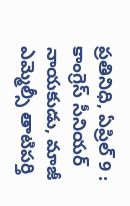ప్రతినిధి, ఏప్రిల్ 9 : కాంగ్రెస్ సీనియర్ నాయకుడు, మాజీ ఎమ్మెల్సీ తాటిపర్తి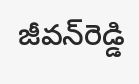జీవన్‌రెడ్డి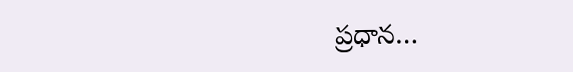ప్రధాన…